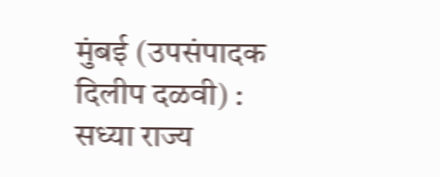मुंबई (उपसंपादक दिलीप दळवी) : सध्या राज्य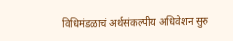विधिमंडळाचं अर्थसंकल्पीय अधिवेशन सुरु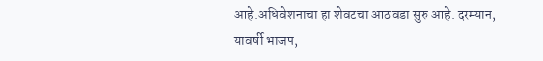आहे.अधिवेशनाचा हा शेवटचा आठवडा सुरु आहे. दरम्यान, यावर्षी भाजप,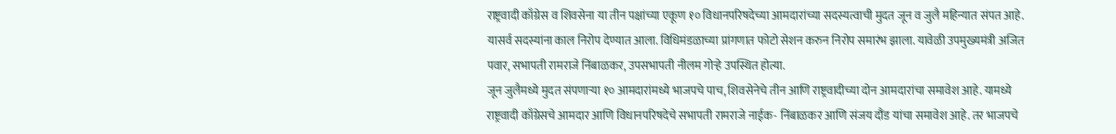राष्ट्रवादी काँग्रेस व शिवसेना या तीन पक्षांच्या एकूण १० विधानपरिषदेच्या आमदारांच्या सदस्यत्वाची मुदत जून व जुलै महिन्यात संपत आहे. यासर्व सदस्यांना काल निरोप देण्यात आला. विधिमंडळाच्या प्रांगणात फोटो सेशन करुन निरोप समारंभ झाला. यावेळी उपमुख्यमंत्री अजित पवार, सभापती रामराजे निंबाळकर, उपसभापती नीलम गोऱ्हे उपस्थित होत्या.
जून जुलैमध्ये मुदत संपणाऱ्या १० आमदारांमध्ये भाजपचे पाच, शिवसेनेचे तीन आणि राष्ट्रवादीच्या दोन आमदारांचा समावेश आहे. यामध्ये राष्ट्रवादी काँग्रेसचे आमदार आणि विधानपरिषदेचे सभापती रामराजे नाईक- निंबाळकर आणि संजय दौंड यांचा समावेश आहे. तर भाजपचे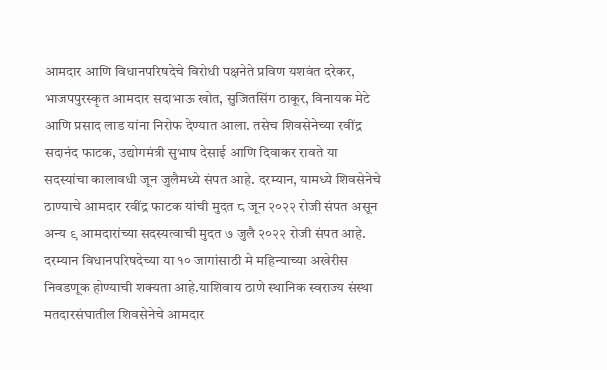आमदार आणि विधानपरिषदेचे विरोधी पक्षनेते प्रविण यशवंत दरेकर, भाजपपुरस्कृत आमदार सदाभाऊ खोत, सुजितसिंग ठाकूर, विनायक मेटे आणि प्रसाद लाड यांना निरोफ देण्यात आला. तसेच शिवसेनेच्या रवींद्र सदानंद फाटक, उद्योगमंत्री सुभाष देसाई आणि दिवाकर रावते या सदस्यांचा कालावधी जून जुलैमध्ये संपत आहे. दरम्यान, यामध्ये शिवसेनेचे ठाण्याचे आमदार रवींद्र फाटक यांची मुदत ८ जून २०२२ रोजी संपत असून अन्य ९ आमदारांच्या सदस्यत्वाची मुदत ७ जुलै २०२२ रोजी संपत आहे.
दरम्यान विधानपरिषदेच्या या १० जागांसाठी मे महिन्याच्या अखेरीस निवडणूक होण्याची शक्यता आहे.याशिवाय ठाणे स्थानिक स्वराज्य संस्था मतदारसंघातील शिवसेनेचे आमदार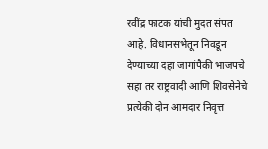रवींद्र फाटक यांची मुदत संपत आहे. विधानसभेतून निवडून देण्याच्या दहा जागांपैकी भाजपचे सहा तर राष्ट्रवादी आणि शिवसेनेचे प्रत्येकी दोन आमदार निवृत्त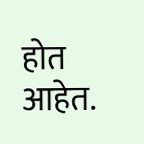होत आहेत.